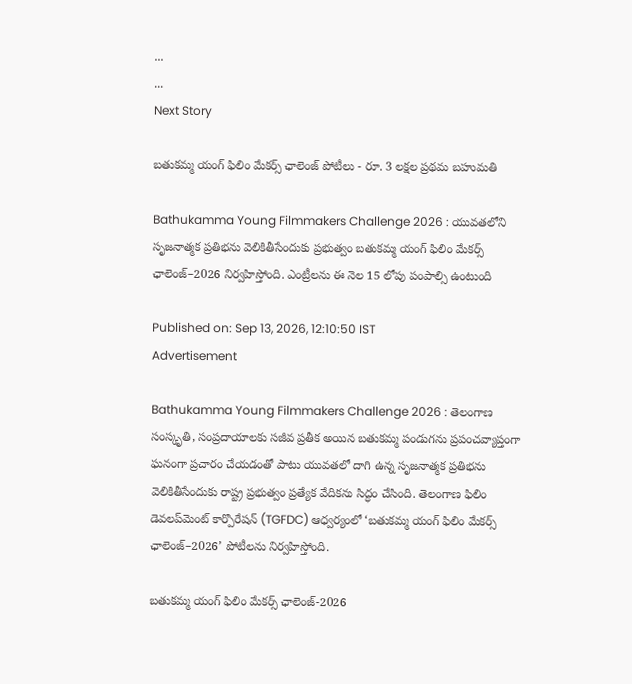...
...
Next Story

బతుకమ్మ యంగ్ ఫిలిం మేకర్స్ ఛాలెంజ్ పోటీలు - రూ. 3 లక్షల ప్రథమ బహుమతి

Bathukamma Young Filmmakers Challenge 2026 : యువతలోని సృజనాత్మక ప్రతిభను వెలికితీసేందుకు ప్రభుత్వం బతుకమ్మ యంగ్ ఫిలిం మేకర్స్ ఛాలెంజ్–2026 నిర్వహిస్తోంది. ఎంట్రీలను ఈ నెల 15 లోపు పంపాల్సి ఉంటుంది

Published on: Sep 13, 2026, 12:10:50 IST
Advertisement

Bathukamma Young Filmmakers Challenge 2026 : తెలంగాణ సంస్కృతి, సంప్రదాయాలకు సజీవ ప్రతీక అయిన బతుకమ్మ పండుగను ప్రపంచవ్యాప్తంగా ఘనంగా ప్రచారం చేయడంతో పాటు యువతలో దాగి ఉన్న సృజనాత్మక ప్రతిభను వెలికితీసేందుకు రాష్ట్ర ప్రభుత్వం ప్రత్యేక వేదికను సిద్ధం చేసింది. తెలంగాణ ఫిలిం డెవలప్‌మెంట్ కార్పొరేషన్ (TGFDC) ఆధ్వర్యంలో ‘బతుకమ్మ యంగ్ ఫిలిం మేకర్స్ ఛాలెంజ్–2026’ పోటీలను నిర్వహిస్తోంది.

బతుకమ్మ యంగ్ ఫిలిం మేకర్స్ ఛాలెంజ్-2026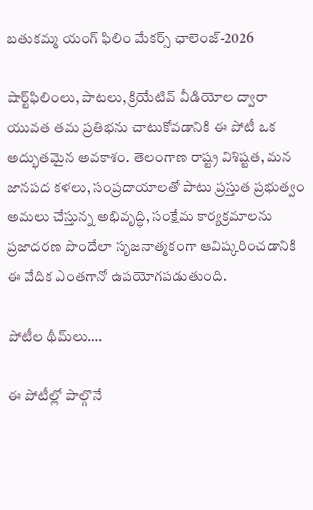బతుకమ్మ యంగ్ ఫిలిం మేకర్స్ ఛాలెంజ్-2026

షార్ట్‌ఫిలింలు, పాటలు, క్రియేటివ్ వీడియోల ద్వారా యువత తమ ప్రతిభను చాటుకోవడానికి ఈ పోటీ ఒక అద్భుతమైన అవకాశం. తెలంగాణ రాష్ట్ర విశిష్టత, మన జానపద కళలు, సంప్రదాయాలతో పాటు ప్రస్తుత ప్రభుత్వం అమలు చేస్తున్న అభివృద్ధి, సంక్షేమ కార్యక్రమాలను ప్రజాదరణ పొందేలా సృజనాత్మకంగా ఆవిష్కరించడానికి ఈ వేదిక ఎంతగానో ఉపయోగపడుతుంది.

పోటీల థీమ్‌లు….

ఈ పోటీల్లో పాల్గొనే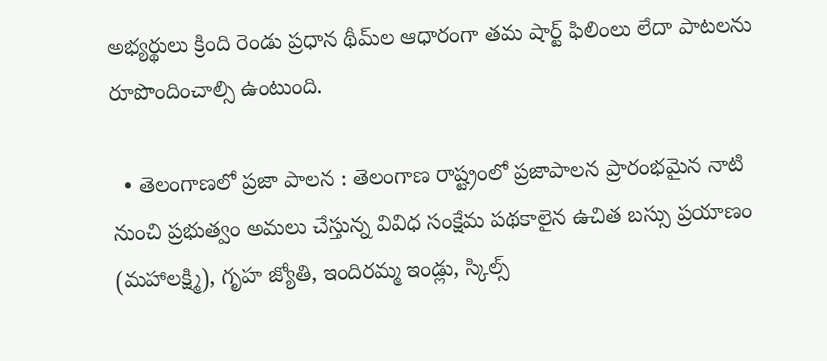అభ్యర్థులు క్రింది రెండు ప్రధాన థీమ్‌ల ఆధారంగా తమ షార్ట్ ఫిలింలు లేదా పాటలను రూపొందించాల్సి ఉంటుంది.

  • తెలంగాణలో ప్రజా పాలన : తెలంగాణ రాష్ట్రంలో ప్రజాపాలన ప్రారంభమైన నాటి నుంచి ప్రభుత్వం అమలు చేస్తున్న వివిధ సంక్షేమ పథకాలైన ఉచిత బస్సు ప్రయాణం (మహాలక్ష్మి), గృహ జ్యోతి, ఇందిరమ్మ ఇండ్లు, స్కిల్స్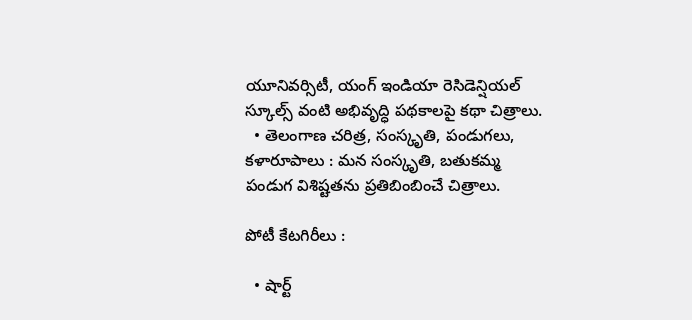యూనివర్సిటీ, యంగ్ ఇండియా రెసిడెన్షియల్ స్కూల్స్ వంటి అభివృద్ధి పథకాలపై కథా చిత్రాలు.
  • తెలంగాణ చరిత్ర, సంస్కృతి, పండుగలు, కళారూపాలు : మన సంస్కృతి, బతుకమ్మ పండుగ విశిష్టతను ప్రతిబింబించే చిత్రాలు.

పోటీ కేటగిరీలు :

  • షార్ట్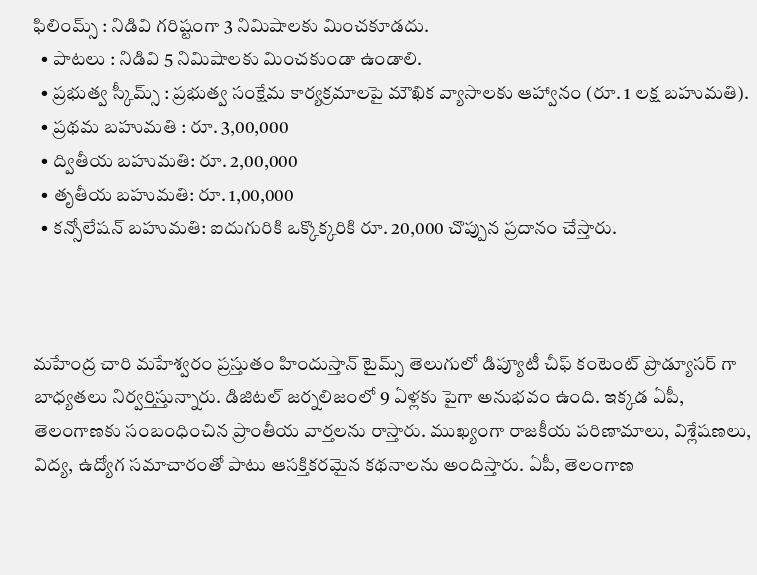ఫిలింమ్స్ : నిడివి గరిష్టంగా 3 నిమిషాలకు మించకూడదు.
  • పాటలు : నిడివి 5 నిమిషాలకు మించకుండా ఉండాలి.
  • ప్రభుత్వ స్కీమ్స్ : ప్రభుత్వ సంక్షేమ కార్యక్రమాలపై మౌఖిక వ్యాసాలకు ఆహ్వానం (రూ. 1 లక్ష బహుమతి).
  • ప్రథమ బహుమతి : రూ. 3,00,000
  • ద్వితీయ బహుమతి: రూ. 2,00,000
  • తృతీయ బహుమతి: రూ. 1,00,000
  • కన్సోలేషన్ బహుమతి: ఐదుగురికి ఒక్కొక్కరికి రూ. 20,000 చొప్పున ప్రదానం చేస్తారు.



మహేంద్ర చారి మహేశ్వరం ప్రస్తుతం హిందుస్తాన్ టైమ్స్ తెలుగులో డిప్యూటీ చీఫ్ కంటెంట్ ప్రొడ్యూసర్ గా బాధ్యతలు నిర్వర్తిస్తున్నారు. డిజిటల్ జర్నలిజంలో 9 ఏళ్లకు పైగా అనుభవం ఉంది. ఇక్కడ ఏపీ, తెలంగాణకు సంబంధించిన ప్రాంతీయ వార్తలను రాస్తారు. ముఖ్యంగా రాజకీయ పరిణామాలు, విశ్లేషణలు, విద్య, ఉద్యోగ సమాచారంతో పాటు ఆసక్తికరమైన కథనాలను అందిస్తారు. ఏపీ, తెలంగాణ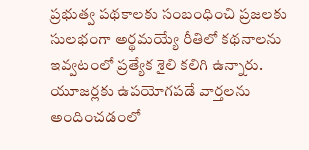ప్రభుత్వ పథకాలకు సంబంధించి ప్రజలకు సులభంగా అర్థమయ్యే రీతిలో కథనాలను ఇవ్వటంలో ప్రత్యేక శైలి కలిగి ఉన్నారు. యూజర్లకు ఉపయోగపడే వార్తలను అందించడంలో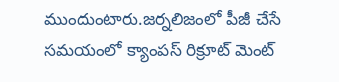ముందుంటారు.జర్నలిజంలో పీజీ చేసే సమయంలో క్యాంపస్ రిక్రూట్ మెంట్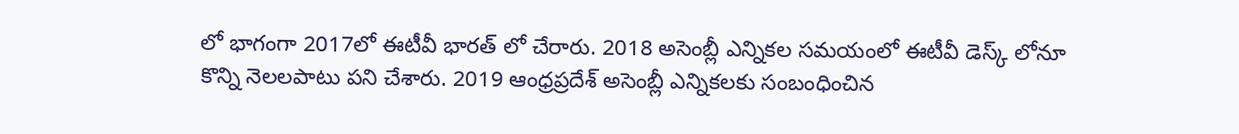లో భాగంగా 2017లో ఈటీవీ భారత్ లో చేరారు. 2018 అసెంబ్లీ ఎన్నికల సమయంలో ఈటీవీ డెస్క్ లోనూ కొన్ని నెలలపాటు పని చేశారు. 2019 ఆంధ్రప్రదేశ్ అసెంబ్లీ ఎన్నికలకు సంబంధించిన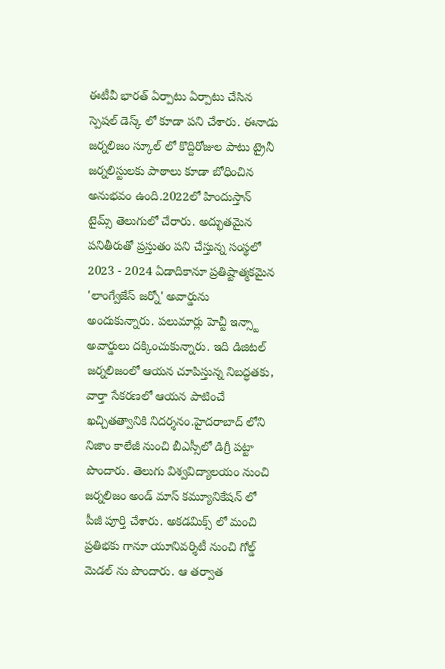ఈటీవీ భారత్ ఏర్పాటు ఏర్పాటు చేసిన స్పెషల్ డెస్క్ లో కూడా పని చేశారు. ఈనాడు జర్నలిజం స్కూల్ లో కొద్దిరోజుల పాటు ట్రైనీ జర్నలిస్టులకు పాఠాలు కూడా బోధించిన అనుభవం ఉంది.2022లో హిందుస్తాన్ టైమ్స్ తెలుగులో చేరారు. అద్భుతమైన పనితీరుతో ప్రస్తుతం పని చేస్తున్న సంస్థలో 2023 - 2024 ఏడాదికానూ ప్రతిష్టాత్మకమైన 'లాంగ్వేజేస్ జర్నో' అవార్డును అందుకున్నారు. పలుమార్లు హెచ్టీ ఇన్స్టా అవార్డులు దక్కించుకున్నారు. ఇది డిజిటల్ జర్నలిజంలో ఆయన చూపిస్తున్న నిబద్ధతకు, వార్తా సేకరణలో ఆయన పాటించే ఖచ్చితత్వానికి నిదర్శనం.హైదరాబాద్ లోని నిజాం కాలేజీ నుంచి బీఎస్సీలో డిగ్రీ పట్టా పొందారు. తెలుగు విశ్వవిద్యాలయం నుంచి జర్నలిజం అండ్ మాస్ కమ్యూనికేషన్ లో పీజీ పూర్తి చేశారు. అకడమిక్స్ లో మంచి ప్రతిభకు గానూ యూనివర్శిటీ నుంచి గోల్డ్ మెడల్ ను పొందారు. ఆ తర్వాత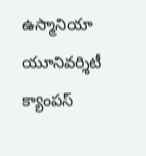ఉస్మానియా యూనివర్శిటీ క్యాంపస్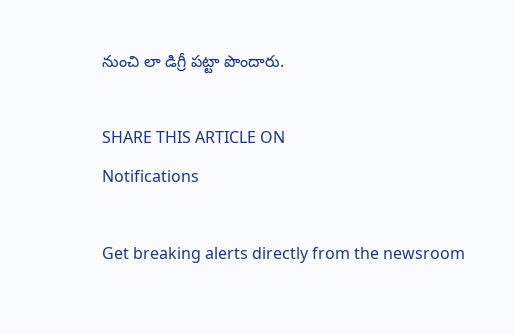నుంచి లా డిగ్రీ పట్టా పొందారు.

SHARE THIS ARTICLE ON
Notifications

Get breaking alerts directly from the newsroom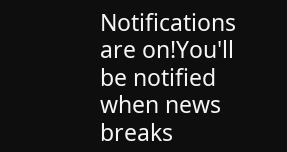Notifications are on!You'll be notified when news breaks